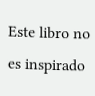Este libro no es inspirado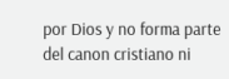por Dios y no forma parte del canon cristiano ni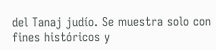del Tanaj judío. Se muestra solo con fines históricos y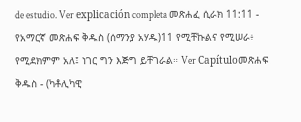de estudio. Ver explicación completa መጽሐፈ ሲራክ 11:11 - የአማርኛ መጽሐፍ ቅዱስ (ሰማንያ አሃዱ)11 የሚቸኩልና የሚሠራ፥ የሚደክምም አለ፤ ነገር ግን እጅግ ይቸገራል። Ver Capítuloመጽሐፍ ቅዱስ - (ካቶሊካዊ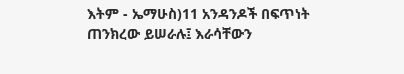እትም - ኤማሁስ)11 አንዳንዶች በፍጥነት ጠንክረው ይሠራሉ፤ እራሳቸውን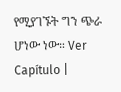የሚያገኙት ግን ጭራ ሆነው ነው። Ver Capítulo |